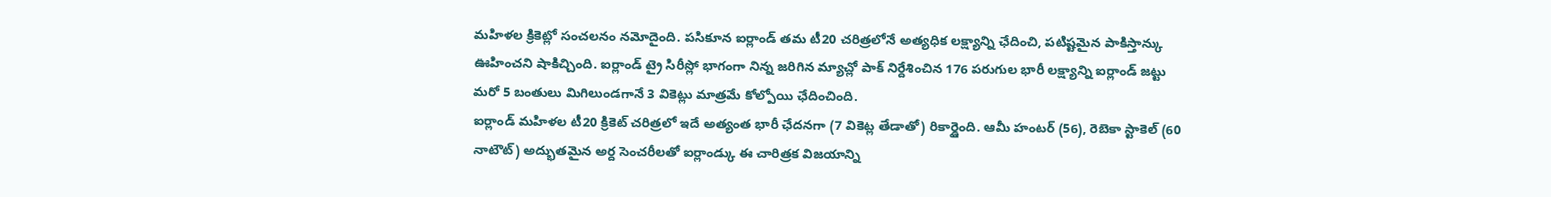మహిళల క్రికెట్లో సంచలనం నమోదైంది. పసికూన ఐర్లాండ్ తమ టీ20 చరిత్రలోనే అత్యధిక లక్ష్యాన్ని ఛేదించి, పటిష్టమైన పాకిస్తాన్కు ఊహించని షాకిచ్చింది. ఐర్లాండ్ ట్రై సిరీస్లో భాగంగా నిన్న జరిగిన మ్యాచ్లో పాక్ నిర్దేశించిన 176 పరుగుల భారీ లక్ష్యాన్ని ఐర్లాండ్ జట్టు మరో 5 బంతులు మిగిలుండగానే 3 వికెట్లు మాత్రమే కోల్పోయి ఛేదించింది.
ఐర్లాండ్ మహిళల టీ20 క్రికెట్ చరిత్రలో ఇదే అత్యంత భారీ ఛేదనగా (7 వికెట్ల తేడాతో) రికార్డైంది. ఆమీ హంటర్ (56), రెబెకా స్టాకెల్ (60 నాటౌట్) అద్భుతమైన అర్ద సెంచరీలతో ఐర్లాండ్కు ఈ చారిత్రక విజయాన్ని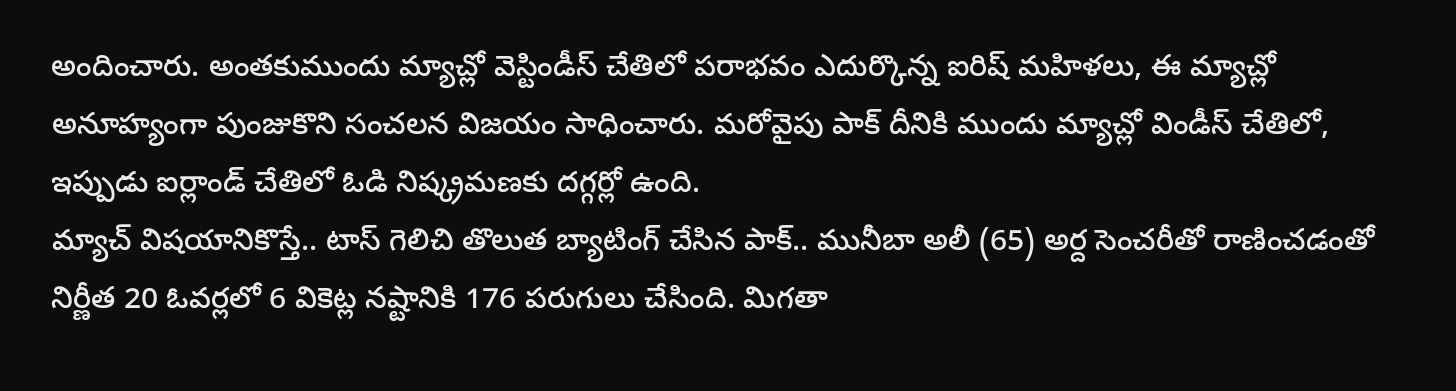అందించారు. అంతకుముందు మ్యాచ్లో వెస్టిండీస్ చేతిలో పరాభవం ఎదుర్కొన్న ఐరిష్ మహిళలు, ఈ మ్యాచ్లో అనూహ్యంగా పుంజుకొని సంచలన విజయం సాధించారు. మరోవైపు పాక్ దీనికి ముందు మ్యాచ్లో విండీస్ చేతిలో, ఇప్పుడు ఐర్లాండ్ చేతిలో ఓడి నిష్క్రమణకు దగ్గర్లో ఉంది.
మ్యాచ్ విషయానికొస్తే.. టాస్ గెలిచి తొలుత బ్యాటింగ్ చేసిన పాక్.. మునీబా అలీ (65) అర్ద సెంచరీతో రాణించడంతో నిర్ణీత 20 ఓవర్లలో 6 వికెట్ల నష్టానికి 176 పరుగులు చేసింది. మిగతా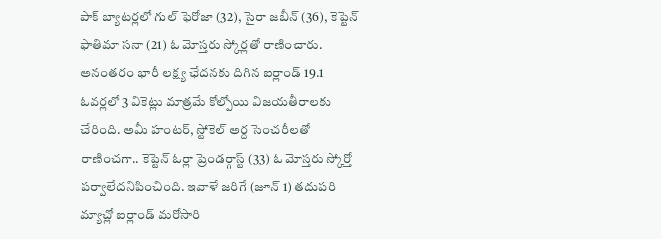పాక్ బ్యాటర్లలో గుల్ ఫెరోజా (32), సైరా జబీన్ (36), కెప్టెన్ ఫాతిమా సనా (21) ఓ మోస్తరు స్కోర్లతో రాణించారు.
అనంతరం భారీ లక్ష్య ఛేదనకు దిగిన ఐర్లాండ్ 19.1 ఓవర్లలో 3 వికెట్లు మాత్రమే కోల్పోయి విజయతీరాలకు చేరింది. అమీ హంటర్, స్టోకెల్ అర్ద సెంచరీలతో రాణించగా.. కెప్టెన్ ఓర్లా ప్రెండర్గాస్ట్ (33) ఓ మోస్తరు స్కోర్తో పర్వాలేదనిపించింది. ఇవాళే జరిగే (జూన్ 1) తదుపరి మ్యాచ్లో ఐర్లాండ్ మరోసారి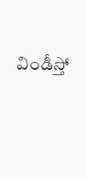విండీస్తో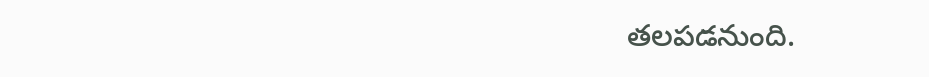తలపడనుంది.